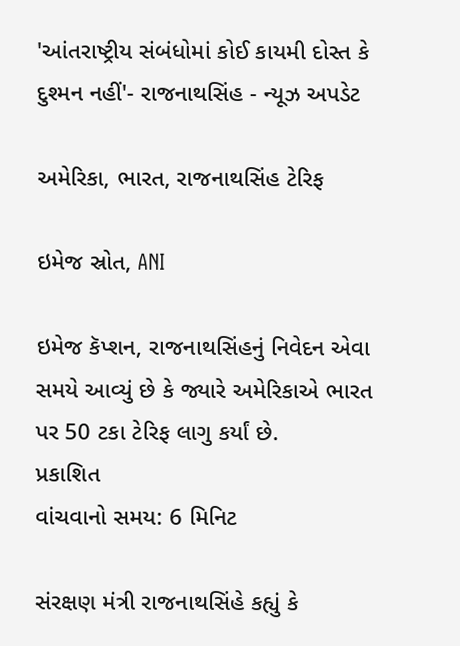'આંતરાષ્ટ્રીય સંબંધોમાં કોઈ કાયમી દોસ્ત કે દુશ્મન નહીં'- રાજનાથસિંહ - ન્યૂઝ અપડેટ

અમેરિકા, ભારત, રાજનાથસિંહ ટેરિફ

ઇમેજ સ્રોત, ANI

ઇમેજ કૅપ્શન, રાજનાથસિંહનું નિવેદન એવા સમયે આવ્યું છે કે જ્યારે અમેરિકાએ ભારત પર 50 ટકા ટેરિફ લાગુ કર્યાં છે.
પ્રકાશિત
વાંચવાનો સમય: 6 મિનિટ

સંરક્ષણ મંત્રી રાજનાથસિંહે કહ્યું કે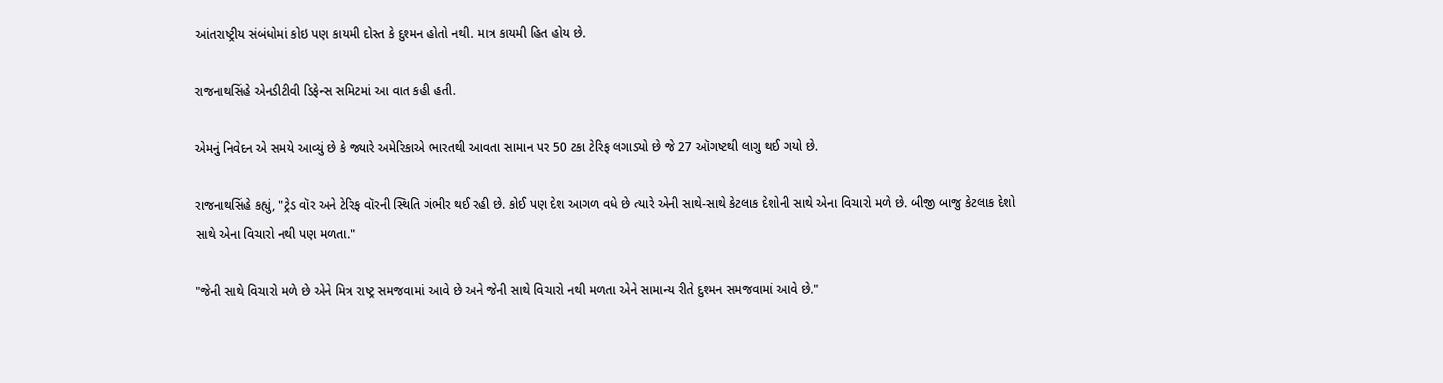આંતરાષ્ટ્રીય સંબંધોમાં કોઇ પણ કાયમી દોસ્ત કે દુશ્મન હોતો નથી. માત્ર કાયમી હિત હોય છે.

રાજનાથસિંહે એનડીટીવી ડિફેન્સ સમિટમાં આ વાત કહી હતી.

એમનું નિવેદન એ સમયે આવ્યું છે કે જ્યારે અમેરિકાએ ભારતથી આવતા સામાન પર 50 ટકા ટેરિફ લગાડ્યો છે જે 27 ઑગષ્ટથી લાગુ થઈ ગયો છે.

રાજનાથસિંહે કહ્યું, "ટ્રેડ વૉર અને ટેરિફ વૉરની સ્થિતિ ગંભીર થઈ રહી છે. કોઈ પણ દેશ આગળ વધે છે ત્યારે એની સાથે-સાથે કેટલાક દેશોની સાથે એના વિચારો મળે છે. બીજી બાજુ કેટલાક દેશો સાથે એના વિચારો નથી પણ મળતા."

"જેની સાથે વિચારો મળે છે એને મિત્ર રાષ્ટ્ર સમજવામાં આવે છે અને જેની સાથે વિચારો નથી મળતા એને સામાન્ય રીતે દુશ્મન સમજવામાં આવે છે."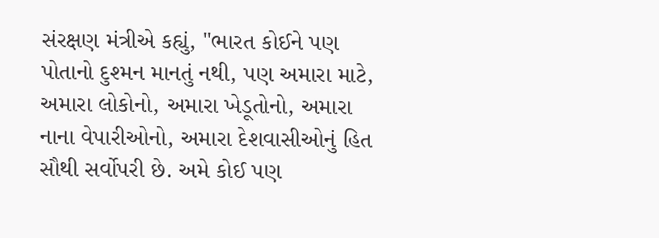સંરક્ષણ મંત્રીએ કહ્યું, "ભારત કોઈને પણ પોતાનો દુશ્મન માનતું નથી, પણ અમારા માટે, અમારા લોકોનો, અમારા ખેડૂતોનો, અમારા નાના વેપારીઓનો, અમારા દેશવાસીઓનું હિત સૌથી સર્વોપરી છે. અમે કોઈ પણ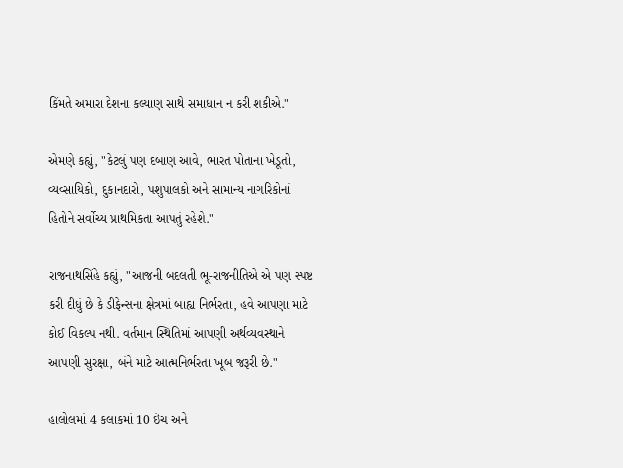કિંમતે અમારા દેશના કલ્યાણ સાથે સમાધાન ન કરી શકીએ."

એમણે કહ્યું, "કેટલું પણ દબાણ આવે, ભારત પોતાના ખેડૂતો, વ્યવ્સાયિકો, દુકાનદારો, પશુપાલકો અને સામાન્ય નાગરિકોનાં હિતોને સર્વોચ્ય પ્રાથમિકતા આપતું રહેશે."

રાજનાથસિંહે કહ્યું, "આજની બદલતી ભૂ-રાજનીતિએ એ પણ સ્પષ્ટ કરી દીધું છે કે ડીફેન્સના ક્ષેત્રમાં બાહ્ય નિર્ભરતા, હવે આપણા માટે કોઈ વિકલ્પ નથી. વર્તમાન સ્થિતિમાં આપણી અર્થવ્યવસ્થાને આપણી સુરક્ષા, બંને માટે આત્મનિર્ભરતા ખૂબ જરૂરી છે."

હાલોલમાં 4 કલાકમાં 10 ઇંચ અને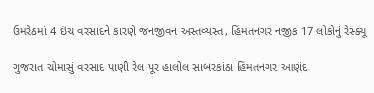ઉમરેઠમાં 4 ઇંચ વરસાદને કારણે જનજીવન અસ્તવ્યસ્ત, હિંમતનગર નજીક 17 લોકોનું રેસ્ક્યૂ

ગુજરાત ચોમાસું વરસાદ પાણી રેલ પૂર હાલોલ સાબરકાંઠા હિંમતનગર આણંદ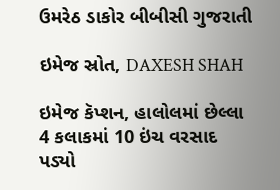ઉમરેઠ ડાકોર બીબીસી ગુજરાતી

ઇમેજ સ્રોત, DAXESH SHAH

ઇમેજ કૅપ્શન, હાલોલમાં છેલ્લા 4 કલાકમાં 10 ઇંચ વરસાદ પડ્યો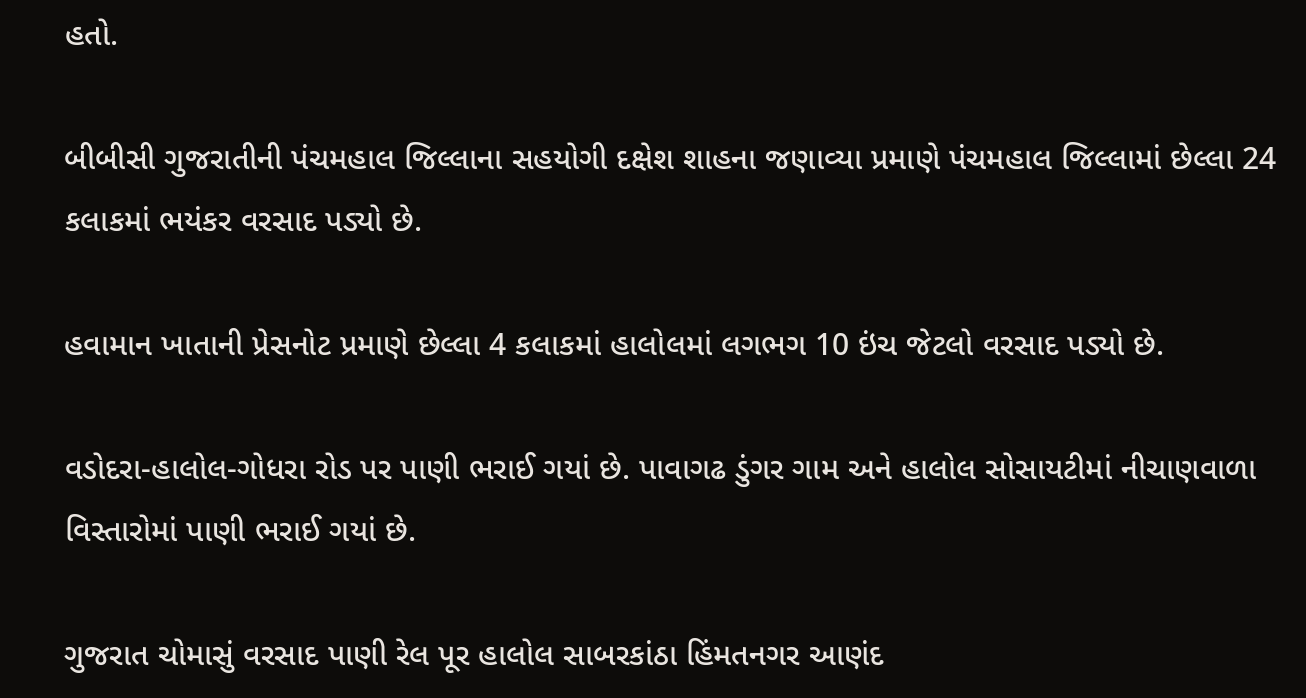હતો.

બીબીસી ગુજરાતીની પંચમહાલ જિલ્લાના સહયોગી દક્ષેશ શાહના જણાવ્યા પ્રમાણે પંચમહાલ જિલ્લામાં છેલ્લા 24 કલાકમાં ભયંકર વરસાદ પડ્યો છે.

હવામાન ખાતાની પ્રેસનોટ પ્રમાણે છેલ્લા 4 કલાકમાં હાલોલમાં લગભગ 10 ઇંચ જેટલો વરસાદ પડ્યો છે.

વડોદરા-હાલોલ-ગોધરા રોડ પર પાણી ભરાઈ ગયાં છે. પાવાગઢ ડુંગર ગામ અને હાલોલ સોસાયટીમાં નીચાણવાળા વિસ્તારોમાં પાણી ભરાઈ ગયાં છે.

ગુજરાત ચોમાસું વરસાદ પાણી રેલ પૂર હાલોલ સાબરકાંઠા હિંમતનગર આણંદ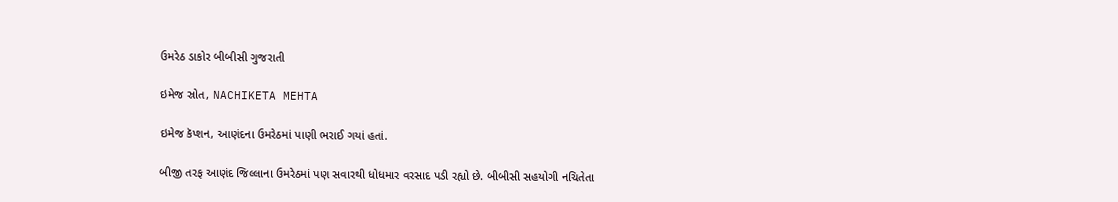ઉમરેઠ ડાકોર બીબીસી ગુજરાતી

ઇમેજ સ્રોત, NACHIKETA MEHTA

ઇમેજ કૅપ્શન, આણંદના ઉમરેઠમાં પાણી ભરાઈ ગયાં હતાં.

બીજી તરફ આણંદ જિલ્લાના ઉમરેઠમાં પણ સવારથી ધોધમાર વરસાદ પડી રહ્યો છે. બીબીસી સહયોગી નચિતેતા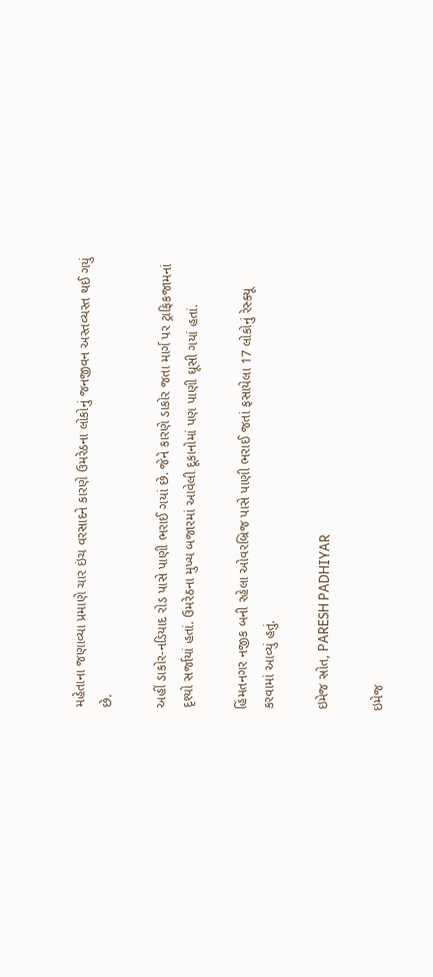મહેતાના જણાવ્યા પ્રમાણે ચાર ઇંચ વરસાદને કારણે ઉમરેઠના લોકોનું જનજીવન અસ્તવ્યસ્ત થઈ ગયું છે.

અહીં ડાકોર-નડિયાદ રોડ પાસે પાણી ભરાઈ ગયાં છે. જેને કારણે ડાકોર જતા માર્ગ પર ટ્રાફિકજામનાં દૃશ્યો સર્જાયાં હતાં. ઉમરેઠના મુખ્ય બજારમાં આવેલી દૂકાનોમાં પણ પાણી ઘૂસી ગયાં હતાં.

હિંમતનગર નજીક બની રહેલા ઓવરબ્રિજ પાસે પાણી ભરાઈ જતાં ફસાયેલા 17 લોકોનું રેસ્ક્યૂ કરવામાં આવ્યું હતું.

ઇમેજ સ્રોત, PARESH PADHIYAR

ઇમેજ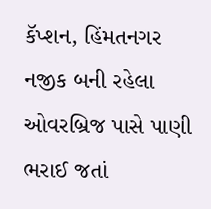કૅપ્શન, હિંમતનગર નજીક બની રહેલા ઓવરબ્રિજ પાસે પાણી ભરાઈ જતાં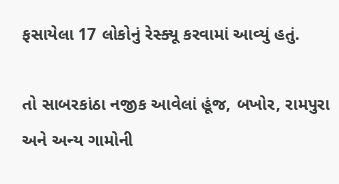ફસાયેલા 17 લોકોનું રેસ્ક્યૂ કરવામાં આવ્યું હતું.

તો સાબરકાંઠા નજીક આવેલાં હૂંજ, બખોર, રામપુરા અને અન્ય ગામોની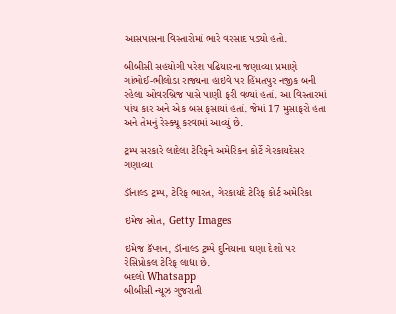આસપાસના વિસ્તારોમાં ભારે વરસાદ પડ્યો હતો.

બીબીસી સહયોગી પરેશ પઢિયારના જણાવ્યા પ્રમાણે ગાંભોઈ-ભીલોડા રાજ્યના હાઇવે પર હિંમતપુર નજીક બની રહેલા ઓવરબ્રિજ પાસે પાણી ફરી વળ્યાં હતાં. આ વિસ્તારમાં પાંચ કાર અને એક બસ ફસાયાં હતાં. જેમાં 17 મુસાફરો હતા અને તેમનું રેસ્ક્યૂ કરવામાં આવ્યું છે.

ટ્રમ્પ સરકારે લાદેલા ટેરિફને અમેરિકન કોર્ટે ગેરકાયદેસર ગણાવ્યા

ડૉનાલ્ડ ટ્રમ્પ, ટેરિફ ભારત, ગેરકાયદે ટેરિફ કોર્ટ અમેરિકા

ઇમેજ સ્રોત, Getty Images

ઇમેજ કૅપ્શન, ડૉનાલ્ડ ટ્રમ્પે દુનિયાના ઘણા દેશો પર રેસિપ્રોકલ ટેરિફ લાદ્યા છે.
બદલો Whatsapp
બીબીસી ન્યૂઝ ગુજરાતી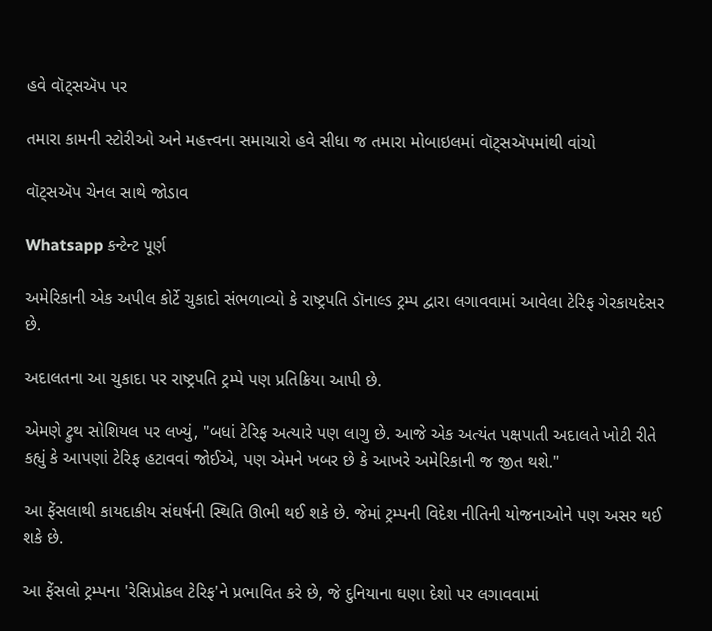હવે વૉટ્સઍપ પર

તમારા કામની સ્ટોરીઓ અને મહત્ત્વના સમાચારો હવે સીધા જ તમારા મોબાઇલમાં વૉટ્સઍપમાંથી વાંચો

વૉટ્સઍપ ચેનલ સાથે જોડાવ

Whatsapp કન્ટેન્ટ પૂર્ણ

અમેરિકાની એક અપીલ કોર્ટે ચુકાદો સંભળાવ્યો કે રાષ્ટ્રપતિ ડૉનાલ્ડ ટ્રમ્પ દ્વારા લગાવવામાં આવેલા ટેરિફ ગેરકાયદેસર છે.

અદાલતના આ ચુકાદા પર રાષ્ટ્રપતિ ટ્રમ્પે પણ પ્રતિક્રિયા આપી છે.

એમણે ટ્રુથ સોશિયલ પર લખ્યું, "બધાં ટેરિફ અત્યારે પણ લાગુ છે. આજે એક અત્યંત પક્ષપાતી અદાલતે ખોટી રીતે કહ્યું કે આપણાં ટેરિફ હટાવવાં જોઈએ, પણ એમને ખબર છે કે આખરે અમેરિકાની જ જીત થશે."

આ ફેંસલાથી કાયદાકીય સંઘર્ષની સ્થિતિ ઊભી થઈ શકે છે. જેમાં ટ્રમ્પની વિદેશ નીતિની યોજનાઓને પણ અસર થઈ શકે છે.

આ ફેંસલો ટ્રમ્પના 'રેસિપ્રોકલ ટેરિફ'ને પ્રભાવિત કરે છે, જે દુનિયાના ઘણા દેશો પર લગાવવામાં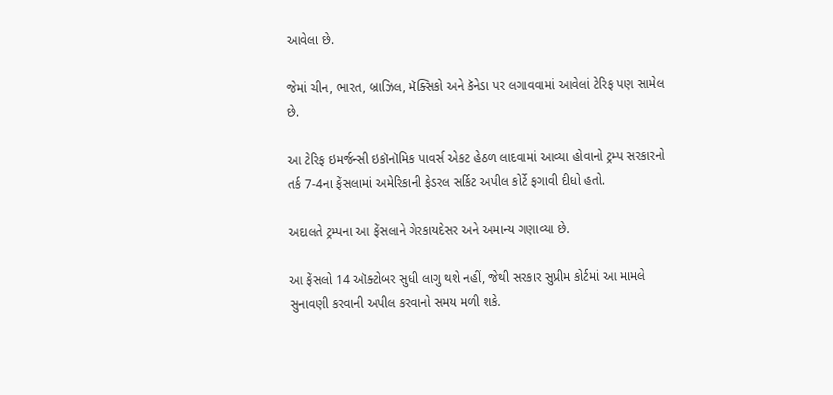આવેલા છે.

જેમાં ચીન, ભારત, બ્રાઝિલ, મૅક્સિકો અને કૅનેડા પર લગાવવામાં આવેલાં ટેરિફ પણ સામેલ છે.

આ ટેરિફ ઇમર્જન્સી ઇકૉનૉમિક પાવર્સ એકટ હેઠળ લાદવામાં આવ્યા હોવાનો ટ્રમ્પ સરકારનો તર્ક 7-4ના ફેંસલામાં અમેરિકાની ફેડરલ સર્કિટ અપીલ કોર્ટે ફગાવી દીધો હતો.

અદાલતે ટ્રમ્પના આ ફેંસલાને ગેરકાયદેસર અને અમાન્ય ગણાવ્યા છે.

આ ફેંસલો 14 ઑક્ટોબર સુધી લાગુ થશે નહીં, જેથી સરકાર સુપ્રીમ કોર્ટમાં આ મામલે સુનાવણી કરવાની અપીલ કરવાનો સમય મળી શકે.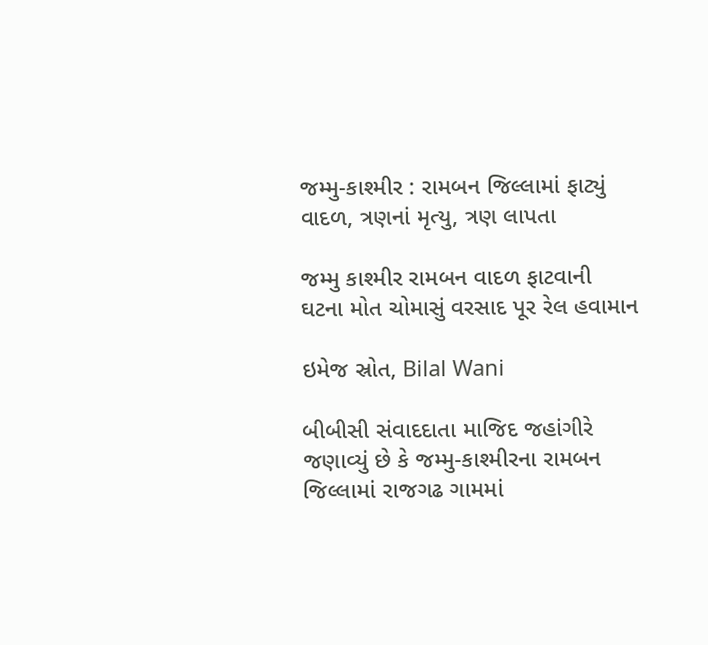જમ્મુ-કાશ્મીર : રામબન જિલ્લામાં ફાટ્યું વાદળ, ત્રણનાં મૃત્યુ, ત્રણ લાપતા

જમ્મુ કાશ્મીર રામબન વાદળ ફાટવાની ઘટના મોત ચોમાસું વરસાદ પૂર રેલ હવામાન

ઇમેજ સ્રોત, Bilal Wani

બીબીસી સંવાદદાતા માજિદ જહાંગીરે જણાવ્યું છે કે જમ્મુ-કાશ્મીરના રામબન જિલ્લામાં રાજગઢ ગામમાં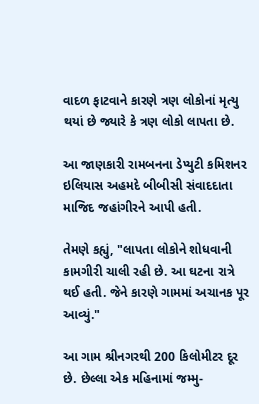વાદળ ફાટવાને કારણે ત્રણ લોકોનાં મૃત્યુ થયાં છે જ્યારે કે ત્રણ લોકો લાપતા છે.

આ જાણકારી રામબનના ડેપ્યુટી કમિશનર ઇલિયાસ અહમદે બીબીસી સંવાદદાતા માજિદ જહાંગીરને આપી હતી.

તેમણે કહ્યું, "લાપતા લોકોને શોધવાની કામગીરી ચાલી રહી છે. આ ઘટના રાત્રે થઈ હતી. જેને કારણે ગામમાં અચાનક પૂર આવ્યું."

આ ગામ શ્રીનગરથી 200 કિલોમીટર દૂર છે. છેલ્લા એક મહિનામાં જમ્મુ-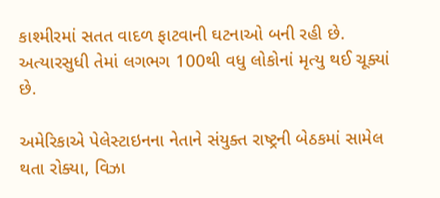કાશ્મીરમાં સતત વાદળ ફાટવાની ઘટનાઓ બની રહી છે. અત્યારસુધી તેમાં લગભગ 100થી વધુ લોકોનાં મૃત્યુ થઈ ચૂક્યાં છે.

અમેરિકાએ પેલેસ્ટાઇનના નેતાને સંયુક્ત રાષ્ટ્રની બેઠકમાં સામેલ થતા રોક્યા, વિઝા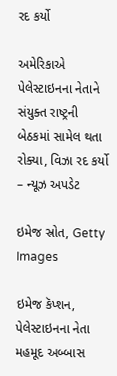રદ કર્યો

અમેરિકાએ પેલેસ્ટાઇનના નેતાને સંયુક્ત રાષ્ટ્રની બેઠકમાં સામેલ થતા રોક્યા, વિઝા રદ કર્યો – ન્યૂઝ અપડેટ

ઇમેજ સ્રોત, Getty Images

ઇમેજ કૅપ્શન, પેલેસ્ટાઇનના નેતા મહમૂદ અબ્બાસ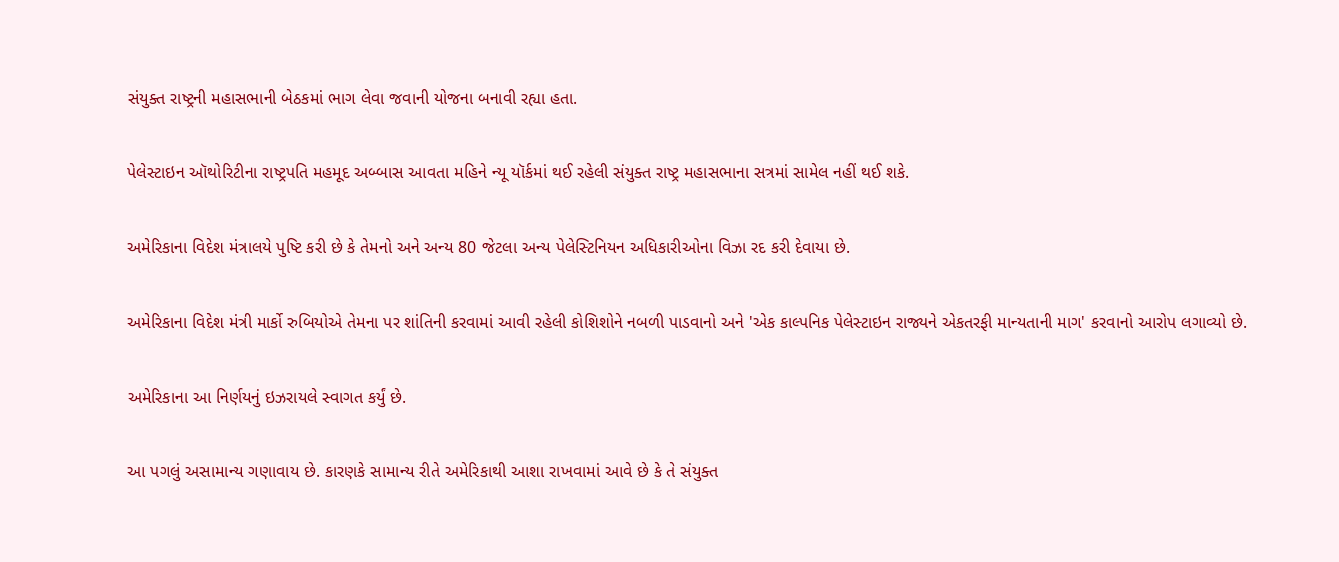સંયુક્ત રાષ્ટ્રની મહાસભાની બેઠકમાં ભાગ લેવા જવાની યોજના બનાવી રહ્યા હતા.

પેલેસ્ટાઇન ઑથોરિટીના રાષ્ટ્રપતિ મહમૂદ અબ્બાસ આવતા મહિને ન્યૂ યૉર્કમાં થઈ રહેલી સંયુક્ત રાષ્ટ્ર મહાસભાના સત્રમાં સામેલ નહીં થઈ શકે.

અમેરિકાના વિદેશ મંત્રાલયે પુષ્ટિ કરી છે કે તેમનો અને અન્ય 80 જેટલા અન્ય પેલેસ્ટિનિયન અધિકારીઓના વિઝા રદ કરી દેવાયા છે.

અમેરિકાના વિદેશ મંત્રી માર્કો રુબિયોએ તેમના પર શાંતિની કરવામાં આવી રહેલી કોશિશોને નબળી પાડવાનો અને 'એક કાલ્પનિક પેલેસ્ટાઇન રાજ્યને એકતરફી માન્યતાની માગ' કરવાનો આરોપ લગાવ્યો છે.

અમેરિકાના આ નિર્ણયનું ઇઝરાયલે સ્વાગત કર્યું છે.

આ પગલું અસામાન્ય ગણાવાય છે. કારણકે સામાન્ય રીતે અમેરિકાથી આશા રાખવામાં આવે છે કે તે સંયુક્ત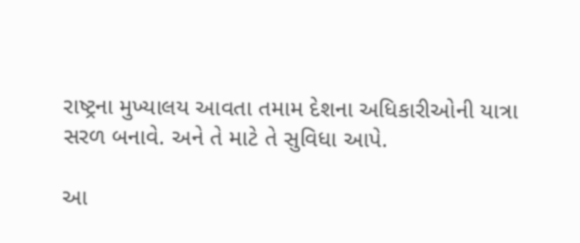રાષ્ટ્રના મુખ્યાલય આવતા તમામ દેશના અધિકારીઓની યાત્રા સરળ બનાવે. અને તે માટે તે સુવિધા આપે.

આ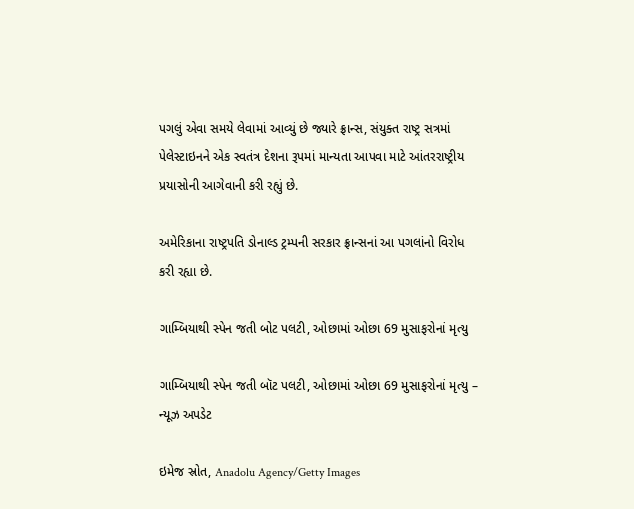પગલું એવા સમયે લેવામાં આવ્યું છે જ્યારે ફ્રાન્સ, સંયુક્ત રાષ્ટ્ર સત્રમાં પેલેસ્ટાઇનને એક સ્વતંત્ર દેશના રૂપમાં માન્યતા આપવા માટે આંતરરાષ્ટ્રીય પ્રયાસોની આગેવાની કરી રહ્યું છે.

અમેરિકાના રાષ્ટ્રપતિ ડોનાલ્ડ ટ્રમ્પની સરકાર ફ્રાન્સનાં આ પગલાંનો વિરોધ કરી રહ્યા છે.

ગામ્બિયાથી સ્પેન જતી બોટ પલટી, ઓછામાં ઓછા 69 મુસાફરોનાં મૃત્યુ

ગામ્બિયાથી સ્પેન જતી બૉટ પલટી, ઓછામાં ઓછા 69 મુસાફરોનાં મૃત્યુ – ન્યૂઝ અપડેટ

ઇમેજ સ્રોત, Anadolu Agency/Getty Images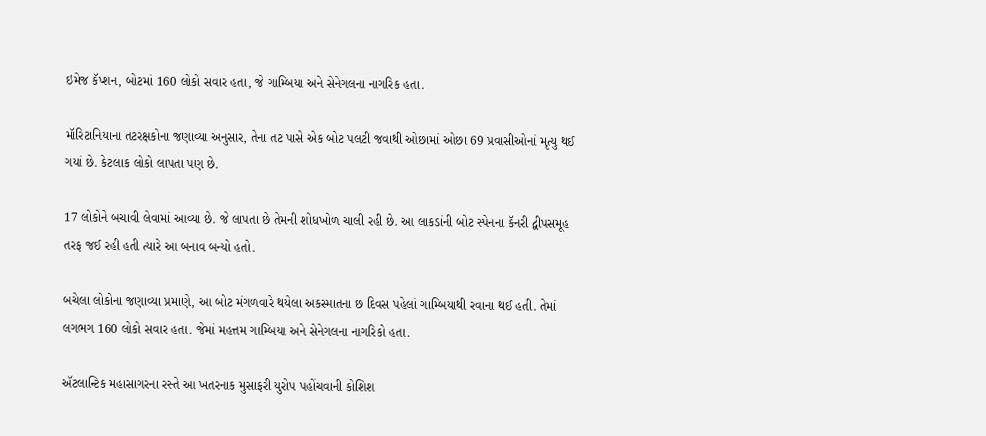ઇમેજ કૅપ્શન, બોટમાં 160 લોકો સવાર હતા, જે ગામ્બિયા અને સેનેગલના નાગરિક હતા.

મૉરિટાનિયાના તટરક્ષકોના જણાવ્યા અનુસાર, તેના તટ પાસે એક બોટ પલટી જવાથી ઓછામાં ઓછા 69 પ્રવાસીઓનાં મૃત્યુ થઈ ગયાં છે. કેટલાક લોકો લાપતા પણ છે.

17 લોકોને બચાવી લેવામાં આવ્યા છે. જે લાપતા છે તેમની શોધખોળ ચાલી રહી છે. આ લાકડાંની બોટ સ્પેનના કૅનરી દ્વીપસમૂહ તરફ જઈ રહી હતી ત્યારે આ બનાવ બન્યો હતો.

બચેલા લોકોના જણાવ્યા પ્રમાણે, આ બોટ મંગળવારે થયેલા અકસ્માતના છ દિવસ પહેલાં ગામ્બિયાથી રવાના થઈ હતી. તેમાં લગભગ 160 લોકો સવાર હતા. જેમાં મહત્તમ ગામ્બિયા અને સેનેગલના નાગરિકો હતા.

ઍટલાન્ટિક મહાસાગરના રસ્તે આ ખતરનાક મુસાફરી યુરોપ પહોંચવાની કોશિશ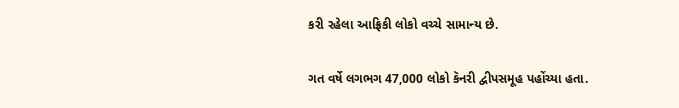કરી રહેલા આફ્રિકી લોકો વચ્ચે સામાન્ય છે.

ગત વર્ષે લગભગ 47,000 લોકો કૅનરી દ્વીપસમૂહ પહોંચ્યા હતા.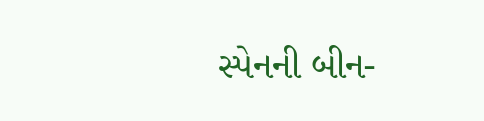સ્પેનની બીન-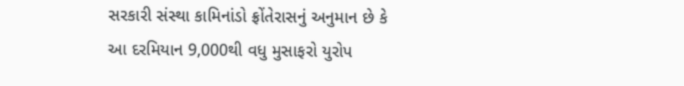સરકારી સંસ્થા કામિનાંડો ફ્રોંતેરાસનું અનુમાન છે કે આ દરમિયાન 9,000થી વધુ મુસાફરો યુરોપ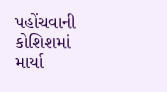પહોંચવાની કોશિશમાં માર્યા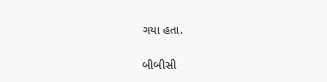ગયા હતા.

બીબીસી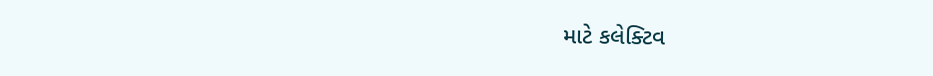માટે કલેક્ટિવ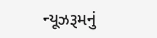ન્યૂઝરૂમનું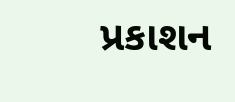પ્રકાશન